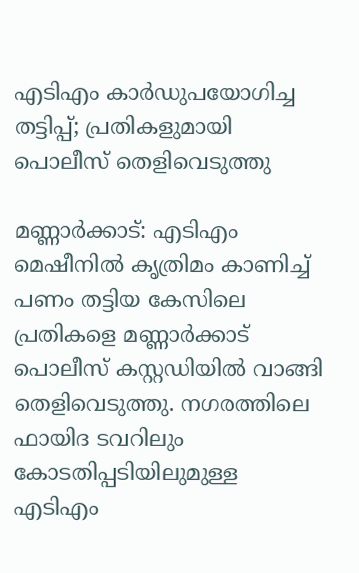എടിഎം കാര്‍ഡുപയോഗിച്ച തട്ടിപ്പ്; പ്രതികളുമായി പൊലീസ് തെളിവെടുത്തു

മണ്ണാര്‍ക്കാട്: എടിഎം മെഷീനില്‍ കൃത്രിമം കാണിച്ച് പണം തട്ടിയ കേസിലെ പ്രതികളെ മണ്ണാര്‍ക്കാട് പൊലീസ് കസ്റ്റഡിയില്‍ വാങ്ങി തെളിവെടുത്തു. നഗരത്തിലെ ഫായിദ ടവറിലും കോടതിപ്പടിയിലുമുള്ള എടിഎം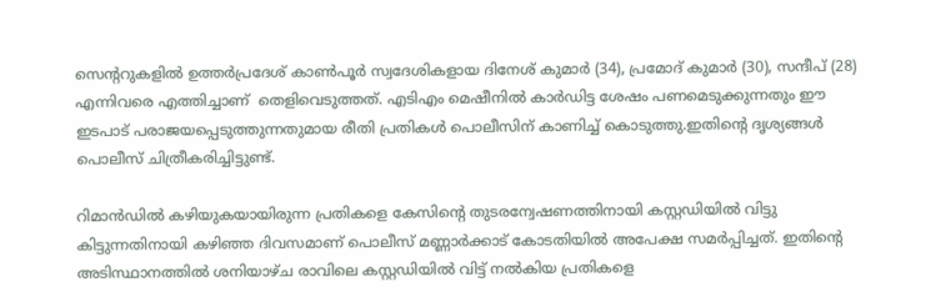സെന്ററുകളില്‍ ഉത്തര്‍പ്രദേശ് കാണ്‍പൂര്‍ സ്വദേശികളായ ദിനേശ് കുമാര്‍ (34), പ്രമോദ് കുമാര്‍ (30), സന്ദീപ് (28) എന്നിവരെ എത്തിച്ചാണ്  തെളിവെടുത്തത്. എടിഎം മെഷീനില്‍ കാര്‍ഡിട്ട ശേഷം പണമെടുക്കുന്നതും ഈ ഇടപാട് പരാജയപ്പെടുത്തുന്നതുമായ രീതി പ്രതികള്‍ പൊലീസിന് കാണിച്ച് കൊടുത്തു.ഇതിന്റെ ദൃശ്യങ്ങള്‍ പൊലീസ് ചിത്രീകരിച്ചിട്ടുണ്ട്.

റിമാന്‍ഡില്‍ കഴിയുകയായിരുന്ന പ്രതികളെ കേസിന്റെ തുടരന്വേഷണത്തിനായി കസ്റ്റഡിയില്‍ വിട്ടു കിട്ടുന്നതിനായി കഴിഞ്ഞ ദിവസമാണ് പൊലീസ് മണ്ണാര്‍ക്കാട് കോടതിയില്‍ അപേക്ഷ സമര്‍പ്പിച്ചത്. ഇതിന്റെ അടിസ്ഥാനത്തില്‍ ശനിയാഴ്ച രാവിലെ കസ്റ്റഡിയില്‍ വിട്ട് നല്‍കിയ പ്രതികളെ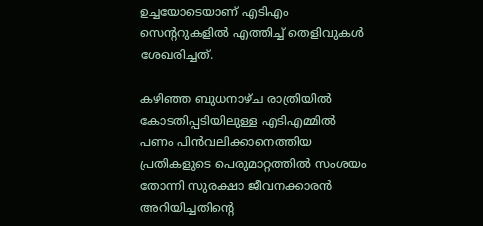ഉച്ചയോടെയാണ് എടിഎം സെന്ററുകളില്‍ എത്തിച്ച് തെളിവുകള്‍ ശേഖരിച്ചത്.

കഴിഞ്ഞ ബുധനാഴ്ച രാത്രിയില്‍ കോടതിപ്പടിയിലുള്ള എടിഎമ്മില്‍ പണം പിന്‍വലിക്കാനെത്തിയ പ്രതികളുടെ പെരുമാറ്റത്തില്‍ സംശയം തോന്നി സുരക്ഷാ ജീവനക്കാരന്‍ അറിയിച്ചതിന്റെ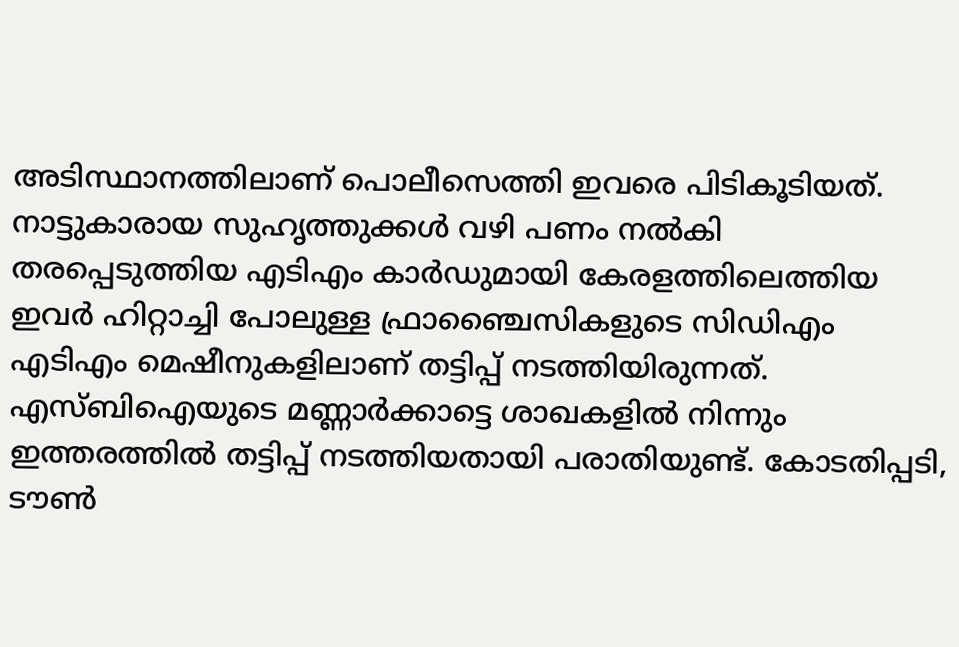അടിസ്ഥാനത്തിലാണ് പൊലീസെത്തി ഇവരെ പിടികൂടിയത്. നാട്ടുകാരായ സുഹൃത്തുക്കള്‍ വഴി പണം നല്‍കി തരപ്പെടുത്തിയ എടിഎം കാര്‍ഡുമായി കേരളത്തിലെത്തിയ ഇവര്‍ ഹിറ്റാച്ചി പോലുള്ള ഫ്രാഞ്ചൈസികളുടെ സിഡിഎം എടിഎം മെഷീനുകളിലാണ് തട്ടിപ്പ് നടത്തിയിരുന്നത്. എസ്ബിഐയുടെ മണ്ണാര്‍ക്കാട്ടെ ശാഖകളില്‍ നിന്നും ഇത്തരത്തില്‍ തട്ടിപ്പ് നടത്തിയതായി പരാതിയുണ്ട്. കോടതിപ്പടി, ടൗണ്‍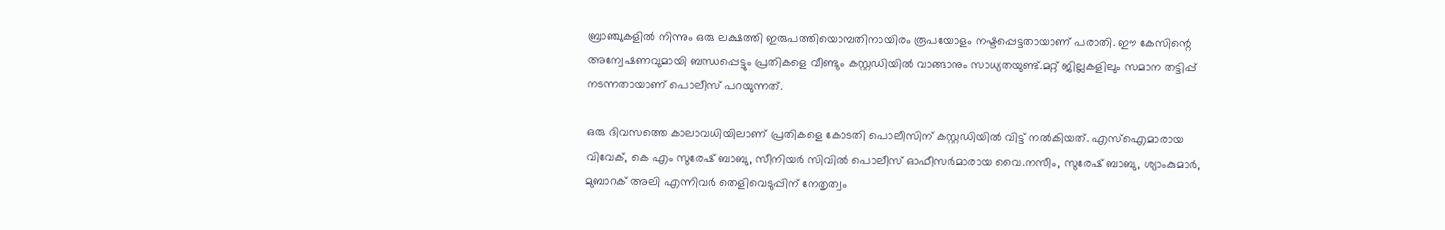ബ്രാഞ്ചുകളില്‍ നിന്നും ഒരു ലക്ഷത്തി ഇരുപത്തിയൊമ്പതിനായിരം രൂപയോളം നഷ്ടപ്പെട്ടതായാണ് പരാതി. ഈ കേസിന്റെ അന്വേഷണവുമായി ബന്ധപ്പെട്ടും പ്രതികളെ വീണ്ടും കസ്റ്റഡിയില്‍ വാങ്ങാനും സാധ്യതയുണ്ട്.മറ്റ് ജില്ലകളിലും സമാന തട്ടിപ്പ് നടന്നതായാണ് പൊലീസ് പറയുന്നത്.

ഒരു ദിവസത്തെ കാലാവധിയിലാണ് പ്രതികളെ കോടതി പൊലീസിന് കസ്റ്റഡിയില്‍ വിട്ട് നല്‍കിയത്. എസ്‌ഐമാരായ വിവേക്, കെ എം സുരേഷ് ബാബു, സീനിയര്‍ സിവില്‍ പൊലീസ് ഓഫീസര്‍മാരായ വൈ.നസീം, സുരേഷ് ബാബു, ശ്യാംകുമാര്‍, മുബാറക് അലി എന്നിവര്‍ തെളിവെടുപ്പിന് നേതൃത്വം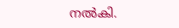നല്‍കി.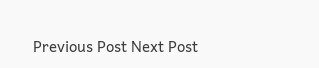Previous Post Next Post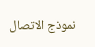نموذج الاتصال